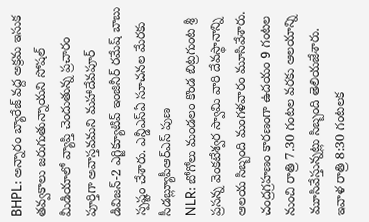BHPL: అన్నారం బ్యారేజ్ వద్ద అక్రమ ఇసుక తవ్వకాలు జరుగుతున్నాయని సోషల్ మీడియాలో వ్యాప్తి చెందుతున్న ప్రచారం పూర్తిగా అవాస్తవమని మహాదేవపూర్ డివిజన్-2 ఎగ్జిక్యూటివ్ ఇంజినీర్ రమేష్ బాబు స్పష్టం చేశారు. ఎన్డీఎస్ఏ సూచనల మేరకు సీడబ్ల్యూపీఆర్ఎస్ పుణ
NLR: బోగోలు మండలం కొండ బిట్రగుంట శ్రీ ప్రసన్న వెంకటేశ్వర స్వామి వారి దేవస్థానాన్ని ఆలయ సిబ్బంది మంగళవారం మూసివేశారు. చంద్రగ్రహణం కారణంగా ఉదయం 9 గంటల నుంచి రాత్రి 7.30 గంటల వరకు ఆలయాన్ని మూసివేస్తున్నట్లు సిబ్బంది తెలియజేశారు. ఇవాళ రాత్రి 8:30 గంటలక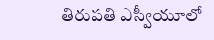తిరుపతి ఎస్వీయూలో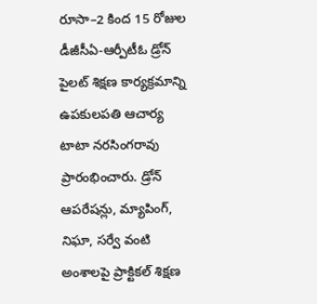రూసా–2 కింద 15 రోజుల డీజీసీఏ-ఆర్పీటీఓ డ్రోన్ పైలట్ శిక్షణ కార్యక్రమాన్ని ఉపకులపతి ఆచార్య టాటా నరసింగరావు ప్రారంభించారు. డ్రోన్ ఆపరేషన్లు, మ్యాపింగ్, నిఘా, సర్వే వంటి అంశాలపై ప్రాక్టికల్ శిక్షణ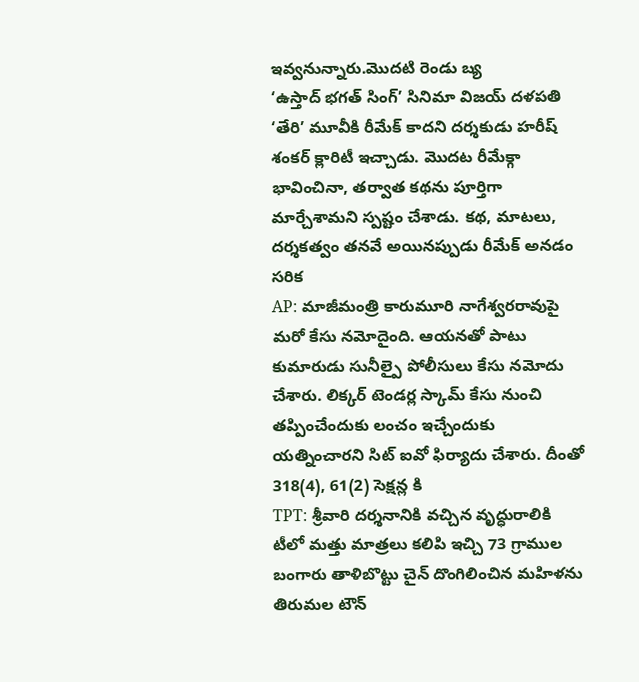ఇవ్వనున్నారు.మొదటి రెండు బ్య
‘ఉస్తాద్ భగత్ సింగ్’ సినిమా విజయ్ దళపతి ‘తేరి’ మూవీకి రీమేక్ కాదని దర్శకుడు హరీష్ శంకర్ క్లారిటీ ఇచ్చాడు. మొదట రీమేక్గా భావించినా, తర్వాత కథను పూర్తిగా మార్చేశామని స్పష్టం చేశాడు. కథ, మాటలు, దర్శకత్వం తనవే అయినప్పుడు రీమేక్ అనడం సరిక
AP: మాజీమంత్రి కారుమూరి నాగేశ్వరరావుపై మరో కేసు నమోదైంది. ఆయనతో పాటు కుమారుడు సునీల్పై పోలీసులు కేసు నమోదు చేశారు. లిక్కర్ టెండర్ల స్కామ్ కేసు నుంచి తప్పించేందుకు లంచం ఇచ్చేందుకు యత్నించారని సిట్ ఐవో ఫిర్యాదు చేశారు. దీంతో 318(4), 61(2) సెక్షన్ల కి
TPT: శ్రీవారి దర్శనానికి వచ్చిన వృద్ధురాలికి టీలో మత్తు మాత్రలు కలిపి ఇచ్చి 73 గ్రాముల బంగారు తాళిబొట్టు చైన్ దొంగిలించిన మహిళను తిరుమల టౌన్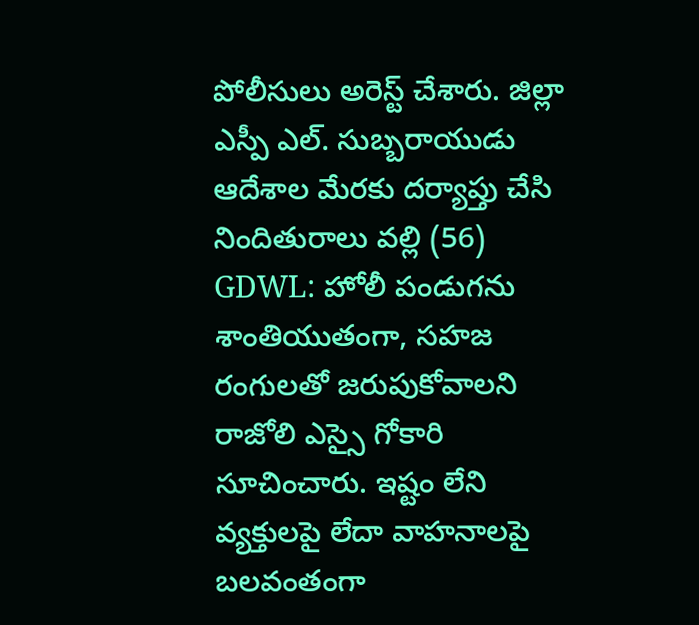పోలీసులు అరెస్ట్ చేశారు. జిల్లా ఎస్పీ ఎల్. సుబ్బరాయుడు ఆదేశాల మేరకు దర్యాప్తు చేసి నిందితురాలు వల్లి (56)
GDWL: హోలీ పండుగను శాంతియుతంగా, సహజ రంగులతో జరుపుకోవాలని రాజోలి ఎస్సై గోకారి సూచించారు. ఇష్టం లేని వ్యక్తులపై లేదా వాహనాలపై బలవంతంగా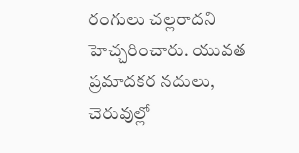రంగులు చల్లరాదని హెచ్చరించారు. యువత ప్రమాదకర నదులు, చెరువుల్లో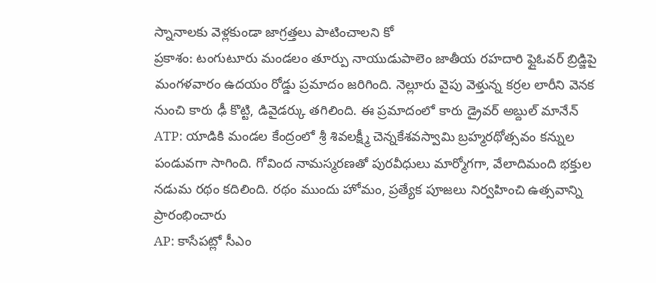స్నానాలకు వెళ్లకుండా జాగ్రత్తలు పాటించాలని కో
ప్రకాశం: టంగుటూరు మండలం తూర్పు నాయుడుపాలెం జాతీయ రహదారి ఫ్లైఓవర్ బ్రిడ్జిపై మంగళవారం ఉదయం రోడ్డు ప్రమాదం జరిగింది. నెల్లూరు వైపు వెళ్తున్న కర్రల లారీని వెనక నుంచి కారు ఢీ కొట్టి, డివైడర్కు తగిలింది. ఈ ప్రమాదంలో కారు డ్రైవర్ అబ్దుల్ మానేన్
ATP: యాడికి మండల కేంద్రంలో శ్రీ శివలక్ష్మీ చెన్నకేశవస్వామి బ్రహ్మరథోత్సవం కన్నుల పండువగా సాగింది. గోవింద నామస్మరణతో పురవీధులు మార్మోగగా, వేలాదిమంది భక్తుల నడుమ రథం కదిలింది. రథం ముందు హోమం, ప్రత్యేక పూజలు నిర్వహించి ఉత్సవాన్ని ప్రారంభించారు
AP: కాసేపట్లో సీఎం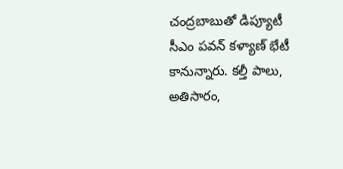చంద్రబాబుతో డిప్యూటీ సీఎం పవన్ కళ్యాణ్ భేటీ కానున్నారు. కల్తీ పాలు, అతిసారం,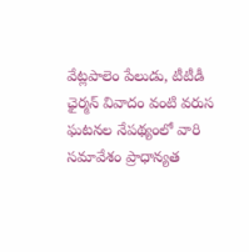వేట్లపాలెం పేలుడు, టీటీడీ ఛైర్మన్ వివాదం వంటి వరుస ఘటనల నేపథ్యంలో వారి సమావేశం ప్రాధాన్యత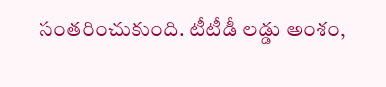సంతరించుకుంది. టీటీడీ లడ్డు అంశం,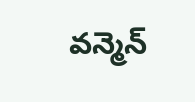వన్మెన్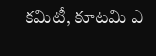కమిటీ, కూటమి ఎ